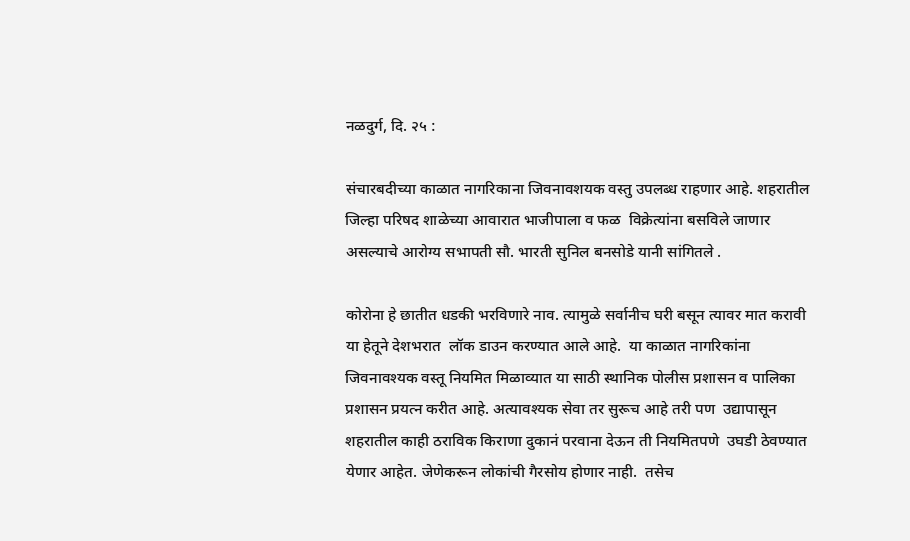नळदुर्ग, दि. २५ :

संचारबदीच्या काळात नागरिकाना जिवनावशयक वस्तु उपलब्ध राहणार आहे. शहरातील जिल्हा परिषद शाळेच्या आवारात भाजीपाला व फळ  विक्रेत्यांना बसविले जाणार  असल्याचे आरोग्य सभापती सौ. भारती सुनिल बनसोडे यानी सांगितले .

कोरोना हे छातीत धडकी भरविणारे नाव. त्यामुळे सर्वानीच घरी बसून त्यावर मात करावी या हेतूने देशभरात  लॉक डाउन करण्यात आले आहे.  या काळात नागरिकांना जिवनावश्यक वस्तू नियमित मिळाव्यात या साठी स्थानिक पोलीस प्रशासन व पालिका प्रशासन प्रयत्न करीत आहे. अत्यावश्यक सेवा तर सुरूच आहे तरी पण  उद्यापासून शहरातील काही ठराविक किराणा दुकानं परवाना देऊन ती नियमितपणे  उघडी ठेवण्यात येणार आहेत. जेणेकरून लोकांची गैरसोय होणार नाही.  तसेच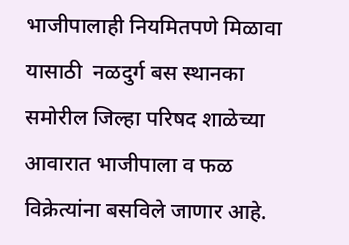भाजीपालाही नियमितपणे मिळावा यासाठी  नळदुर्ग बस स्थानका समोरील जिल्हा परिषद शाळेच्या आवारात भाजीपाला व फळ विक्रेत्यांना बसविले जाणार आहे.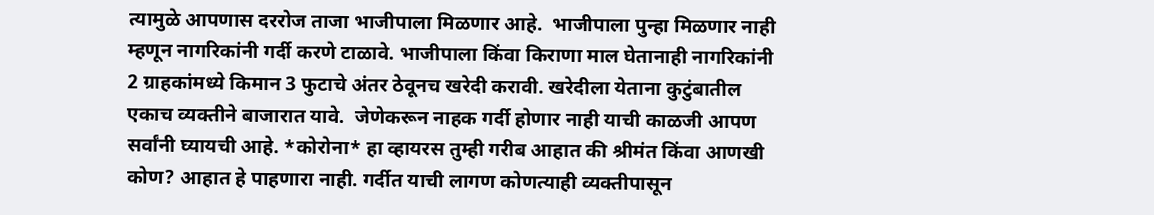त्यामुळे आपणास दररोज ताजा भाजीपाला मिळणार आहे.  भाजीपाला पुन्हा मिळणार नाही म्हणून नागरिकांनी गर्दी करणे टाळावे. भाजीपाला किंवा किराणा माल घेतानाही नागरिकांनी 2 ग्राहकांमध्ये किमान 3 फुटाचे अंतर ठेवूनच खरेदी करावी. खरेदीला येताना कुटुंबातील एकाच व्यक्तीने बाजारात यावे.  जेणेकरून नाहक गर्दी होणार नाही याची काळजी आपण सर्वांनी घ्यायची आहे. *कोरोना* हा व्हायरस तुम्ही गरीब आहात की श्रीमंत किंवा आणखी कोण? आहात हे पाहणारा नाही. गर्दीत याची लागण कोणत्याही व्यक्तीपासून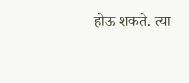होऊ शकते. त्या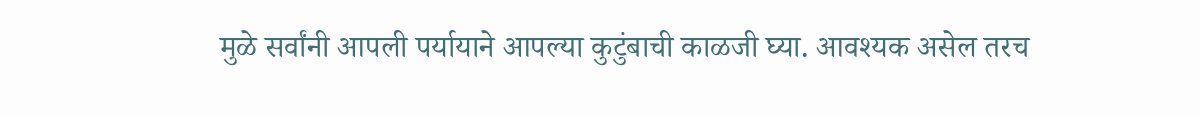मुळे सर्वांनी आपली पर्यायाने आपल्या कुटुंबाची काळजी घ्या. आवश्यक असेल तरच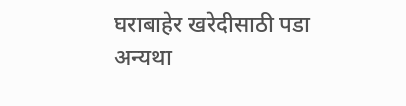घराबाहेर खरेदीसाठी पडा अन्यथा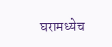घरामध्येच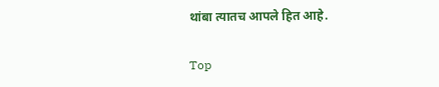थांबा त्यातच आपले हित आहे.

Top